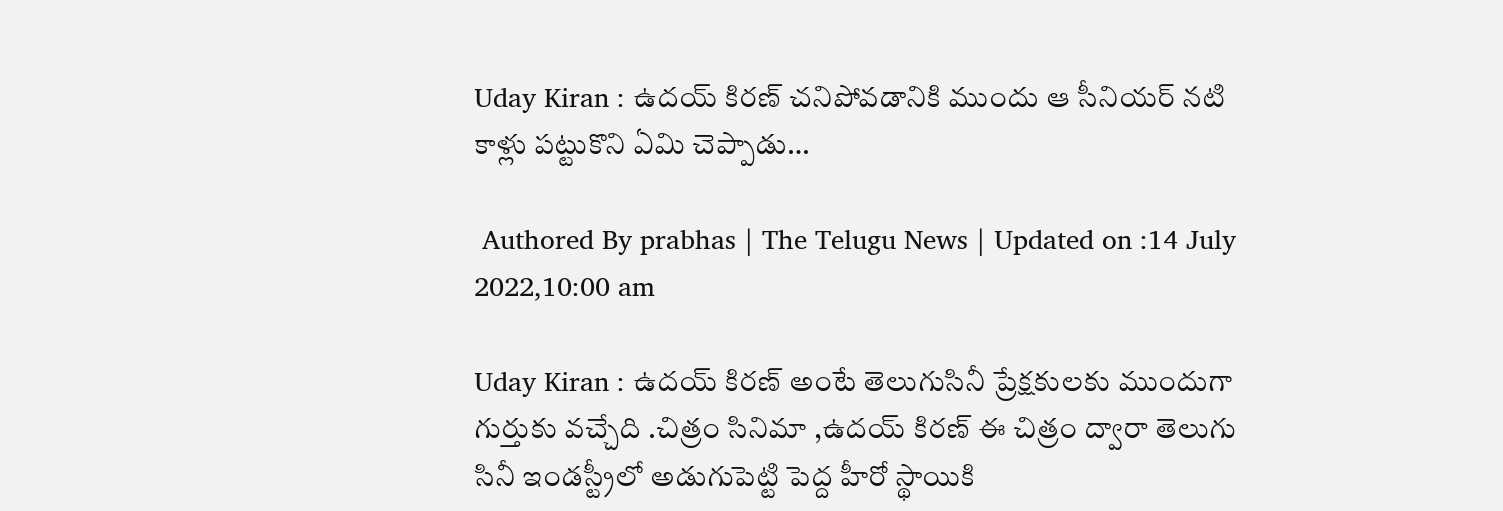Uday Kiran : ఉదయ్ కిరణ్ చనిపోవడానికి ముందు ఆ సీనియర్ నటి కాళ్లు పట్టుకొని ఏమి చెప్పాడు…

 Authored By prabhas | The Telugu News | Updated on :14 July 2022,10:00 am

Uday Kiran : ఉదయ్ కిరణ్ అంటే తెలుగుసినీ ప్రేక్షకులకు ముందుగా గుర్తుకు వచ్చేది .చిత్రం సినిమా ,ఉదయ్ కిరణ్ ఈ చిత్రం ద్వారా తెలుగు సినీ ఇండస్ట్రీలో అడుగుపెట్టి పెద్ద హీరో స్థాయికి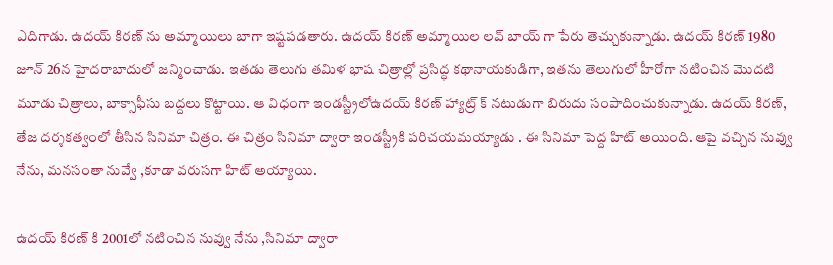ఎదిగాడు. ఉదయ్ కిరణ్ ను అమ్మాయిలు బాగా ఇష్టపడతారు. ఉదయ్ కిరణ్ అమ్మాయిల లవ్ బాయ్ గా పేరు తెచ్చుకున్నాడు. ఉదయ్ కిరణ్ 1980 జూన్ 26న హైదరాబాదులో జన్మించాడు. ఇతడు తెలుగు తమిళ భాష చిత్రాల్లో ప్రసిద్ధ కథానాయకుడిగా, ఇతను తెలుగులో హీరోగా నటించిన మొదటి మూడు చిత్రాలు, బాక్సాఫీసు బద్దలు కొట్టాయి. ఆ విధంగా ఇండస్ట్రీలోఉద‌య్ కిర‌ణ్ హ్యాట్ర్ క్ నటుడుగా బిరుదు సంపాదించుకున్నాడు. ఉదయ్ కిరణ్, తేజ దర్శకత్వంలో తీసిన సినిమా చిత్రం. ఈ చిత్రం సినిమా ద్వారా ఇండస్ట్రీకి పరిచయమయ్యాడు . ఈ సినిమా పెద్ద హిట్ అయింది. ఆపై వచ్చిన నువ్వు నేను, మనసంతా నువ్వే ,కూడా వరుసగా హిట్ అయ్యాయి.

ఉదయ్ కిరణ్ కి 2001లో నటించిన నువ్వు నేను ,సినిమా ద్వారా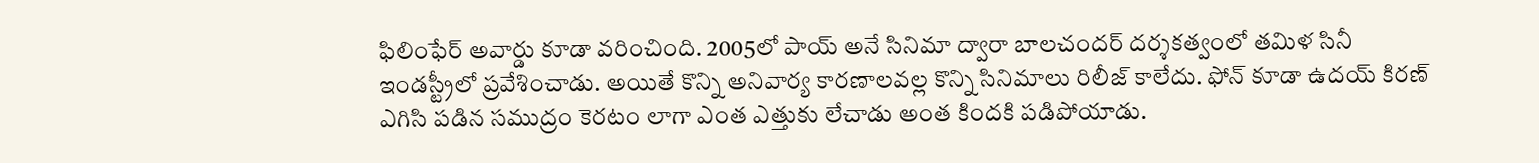ఫిలింఫేర్ అవార్డు కూడా వరించింది. 2005లో పాయ్ అనే సినిమా ద్వారా బాలచందర్ దర్శకత్వంలో తమిళ సినీ ఇండస్ట్రీలో ప్రవేశించాడు. అయితే కొన్ని అనివార్య కారణాలవల్ల కొన్ని సినిమాలు రిలీజ్ కాలేదు. ఫోన్ కూడా ఉదయ్ కిరణ్ ఎగిసి పడిన సముద్రం కెరటం లాగా ఎంత ఎత్తుకు లేచాడు అంత కిందకి పడిపోయాడు.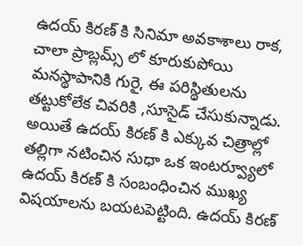ఉదయ్ కిరణ్ కి సినిమా అవకాశాలు రాక, చాలా ప్రాబ్లమ్స్ లో కూరుకుపోయి మనస్థాపానికి గురై, ఈ పరిస్థితులను తట్టుకోలేక చివరికి ,సూసైడ్ చేసుకున్నాడు. అయితే ఉదయ్ కిరణ్ కి ఎక్కువ చిత్రాల్లో తల్లిగా నటించిన సుధా ఒక ఇంటర్వ్యూలో ఉదయ్ కిరణ్ కి సంబంధించిన ముఖ్య విషయాలను బయటపెట్టింది. ఉదయ్ కిరణ్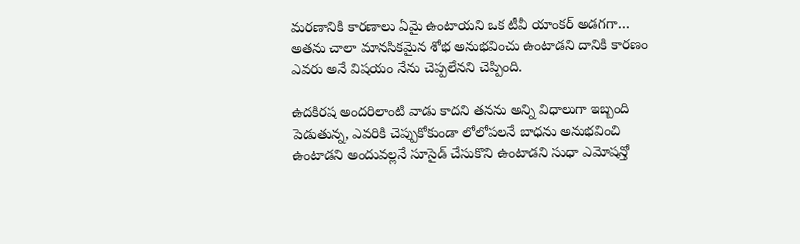మరణానికి కారణాలు ఏమై ఉంటాయని ఒక టీవీ యాంకర్ అడగగా… అతను చాలా మానసికమైన శోభ అనుభవించు ఉంటాడని దానికి కారణం ఎవరు అనే విషయం నేను చెప్పలేనని చెప్పింది.

ఉద‌కిర‌ష‌ అందరిలాంటి వాడు కాదని తనను అన్ని విధాలుగా ఇబ్బంది పెడుతున్న, ఎవరికి చెప్పుకోకుండా లోలోపలనే బాధను అనుభవించి ఉంటాడని అందువల్లనే సూసైడ్ చేసుకొని ఉంటాడని సుధా ఎమోషన్తో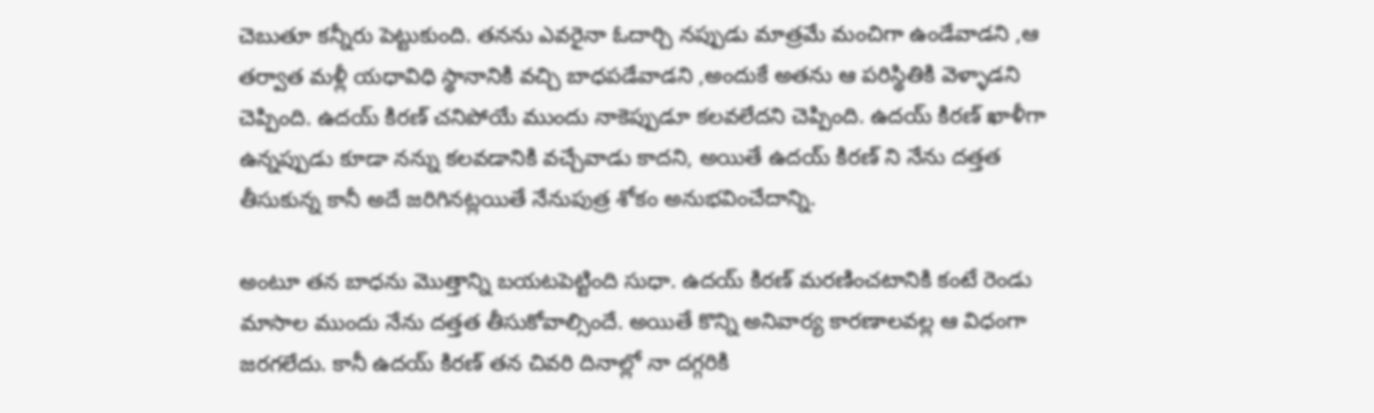చెబుతూ కన్నీరు పెట్టుకుంది. తనను ఎవరైనా ఓదార్చి నప్పుడు మాత్రమే మంచిగా ఉండేవాడని ,ఆ తర్వాత మళ్లీ యధావిధి స్థానానికి వచ్చి బాధపడేవాడని ,అందుకే అతను ఆ పరిస్థితికి వెళ్ళాడని చెప్పింది. ఉదయ్ కిరణ్ చనిపోయే ముందు నాకెప్పుడూ కలవలేదని చెప్పింది. ఉదయ్ కిరణ్ ఖాళీగా ఉన్నప్పుడు కూడా నన్ను కలవడానికి వచ్చేవాడు కాదని, అయితే ఉదయ్ కిరణ్ ని నేను దత్తత తీసుకున్న కానీ అదే జరిగినట్లయితే నేనుపుత్ర శోకం అనుభవించేదాన్ని.

అంటూ తన బాధను మొత్తాన్ని బయటపెట్టింది సుధా. ఉదయ్ కిరణ్ మరణించటానికి కంటే రెండు మాసాల ముందు నేను దత్తత తీసుకోవాల్సిందే. అయితే కొన్ని అనివార్య కారణాలవల్ల ఆ విధంగా జరగలేదు. కానీ ఉదయ్ కిరణ్ తన చివరి దినాల్లో నా దగ్గరికి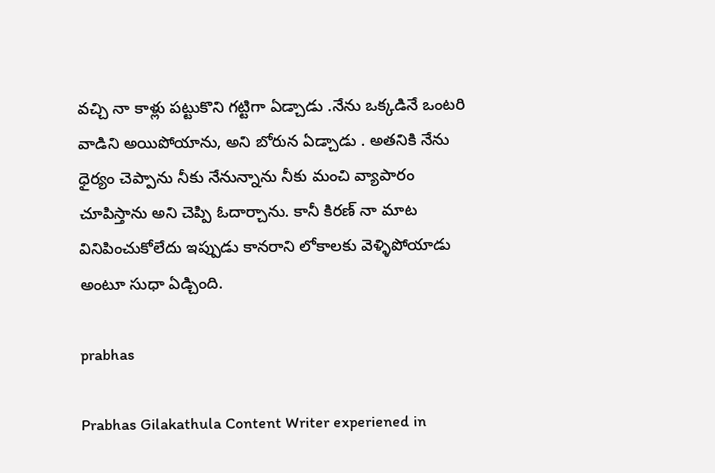వచ్చి నా కాళ్లు పట్టుకొని గట్టిగా ఏడ్చాడు .నేను ఒక్కడినే ఒంటరి వాడిని అయిపోయాను, అని బోరున ఏడ్చాడు . అతనికి నేను ధైర్యం చెప్పాను నీకు నేనున్నాను నీకు మంచి వ్యాపారం చూపిస్తాను అని చెప్పి ఓదార్చాను. కానీ కిరణ్ నా మాట వినిపించుకోలేదు ఇప్పుడు కానరాని లోకాలకు వెళ్ళిపోయాడు అంటూ సుధా ఏడ్చింది.

prabhas

Prabhas Gilakathula Content Writer experiened in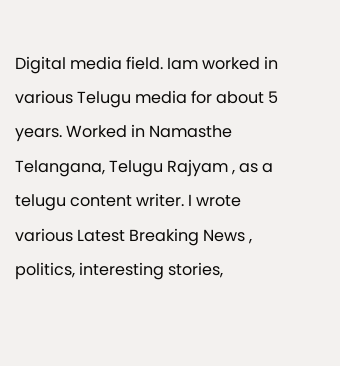Digital media field. Iam worked in various Telugu media for about 5 years. Worked in Namasthe Telangana, Telugu Rajyam , as a telugu content writer. I wrote various Latest Breaking News , politics, interesting stories,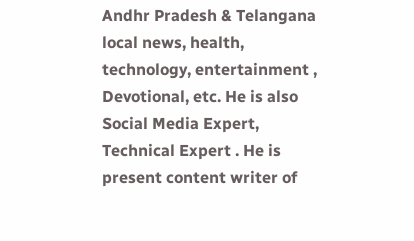Andhr Pradesh & Telangana local news, health, technology, entertainment , Devotional, etc. He is also Social Media Expert, Technical Expert . He is present content writer of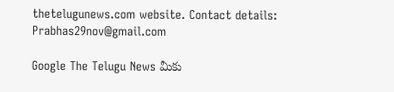thetelugunews.com website. Contact details: Prabhas29nov@gmail.com

Google The Telugu News మీకు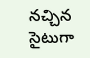నచ్చిన సైటుగా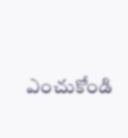ఎంచుకోండి